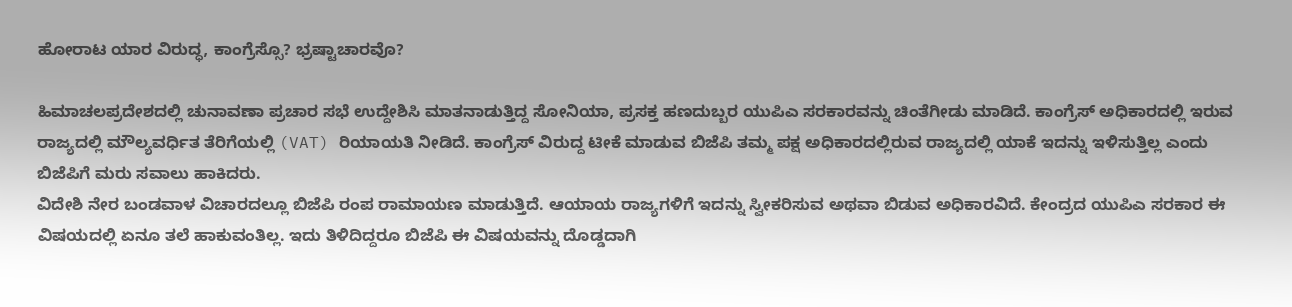ಹೋರಾಟ ಯಾರ ವಿರುದ್ಧ, ಕಾಂಗ್ರೆಸ್ಸೊ? ಭ್ರಷ್ಟಾಚಾರವೊ?

ಹಿಮಾಚಲಪ್ರದೇಶದಲ್ಲಿ ಚುನಾವಣಾ ಪ್ರಚಾರ ಸಭೆ ಉದ್ದೇಶಿಸಿ ಮಾತನಾಡುತ್ತಿದ್ದ ಸೋನಿಯಾ, ಪ್ರಸಕ್ತ ಹಣದುಬ್ಬರ ಯುಪಿಎ ಸರಕಾರವನ್ನು ಚಿಂತೆಗೀಡು ಮಾಡಿದೆ. ಕಾಂಗ್ರೆಸ್ ಅಧಿಕಾರದಲ್ಲಿ ಇರುವ ರಾಜ್ಯದಲ್ಲಿ ಮೌಲ್ಯವರ್ಧಿತ ತೆರಿಗೆಯಲ್ಲಿ (VAT) ರಿಯಾಯತಿ ನೀಡಿದೆ. ಕಾಂಗ್ರೆಸ್ ವಿರುದ್ದ ಟೀಕೆ ಮಾಡುವ ಬಿಜೆಪಿ ತಮ್ಮ ಪಕ್ಷ ಅಧಿಕಾರದಲ್ಲಿರುವ ರಾಜ್ಯದಲ್ಲಿ ಯಾಕೆ ಇದನ್ನು ಇಳಿಸುತ್ತಿಲ್ಲ ಎಂದು ಬಿಜೆಪಿಗೆ ಮರು ಸವಾಲು ಹಾಕಿದರು.
ವಿದೇಶಿ ನೇರ ಬಂಡವಾಳ ವಿಚಾರದಲ್ಲೂ ಬಿಜೆಪಿ ರಂಪ ರಾಮಾಯಣ ಮಾಡುತ್ತಿದೆ. ಆಯಾಯ ರಾಜ್ಯಗಳಿಗೆ ಇದನ್ನು ಸ್ವೀಕರಿಸುವ ಅಥವಾ ಬಿಡುವ ಅಧಿಕಾರವಿದೆ. ಕೇಂದ್ರದ ಯುಪಿಎ ಸರಕಾರ ಈ ವಿಷಯದಲ್ಲಿ ಏನೂ ತಲೆ ಹಾಕುವಂತಿಲ್ಲ. ಇದು ತಿಳಿದಿದ್ದರೂ ಬಿಜೆಪಿ ಈ ವಿಷಯವನ್ನು ದೊಡ್ಡದಾಗಿ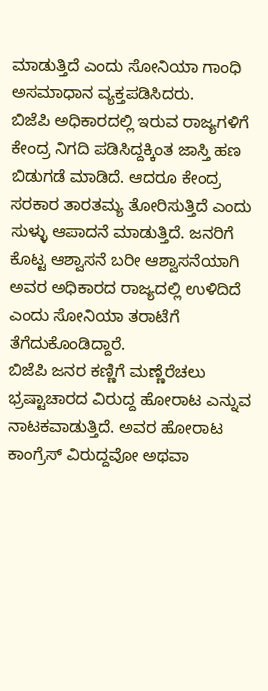ಮಾಡುತ್ತಿದೆ ಎಂದು ಸೋನಿಯಾ ಗಾಂಧಿ ಅಸಮಾಧಾನ ವ್ಯಕ್ತಪಡಿಸಿದರು.
ಬಿಜೆಪಿ ಅಧಿಕಾರದಲ್ಲಿ ಇರುವ ರಾಜ್ಯಗಳಿಗೆ ಕೇಂದ್ರ ನಿಗದಿ ಪಡಿಸಿದ್ದಕ್ಕಿಂತ ಜಾಸ್ತಿ ಹಣ ಬಿಡುಗಡೆ ಮಾಡಿದೆ. ಆದರೂ ಕೇಂದ್ರ ಸರಕಾರ ತಾರತಮ್ಯ ತೋರಿಸುತ್ತಿದೆ ಎಂದು ಸುಳ್ಳು ಆಪಾದನೆ ಮಾಡುತ್ತಿದೆ. ಜನರಿಗೆ ಕೊಟ್ಟ ಆಶ್ವಾಸನೆ ಬರೀ ಆಶ್ವಾಸನೆಯಾಗಿ ಅವರ ಅಧಿಕಾರದ ರಾಜ್ಯದಲ್ಲಿ ಉಳಿದಿದೆ ಎಂದು ಸೋನಿಯಾ ತರಾಟೆಗೆ ತೆಗೆದುಕೊಂಡಿದ್ದಾರೆ.
ಬಿಜೆಪಿ ಜನರ ಕಣ್ಣಿಗೆ ಮಣ್ಣೆರೆಚಲು ಭ್ರಷ್ಟಾಚಾರದ ವಿರುದ್ದ ಹೋರಾಟ ಎನ್ನುವ ನಾಟಕವಾಡುತ್ತಿದೆ. ಅವರ ಹೋರಾಟ ಕಾಂಗ್ರೆಸ್ ವಿರುದ್ದವೋ ಅಥವಾ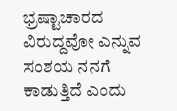ಭ್ರಷ್ಟಾಚಾರದ ವಿರುದ್ದವೋ ಎನ್ನುವ ಸಂಶಯ ನನಗೆ ಕಾಡುತ್ತಿದೆ ಎಂದು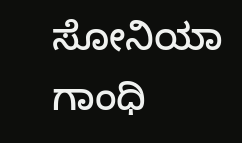ಸೋನಿಯಾ ಗಾಂಧಿ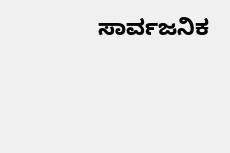ಸಾರ್ವಜನಿಕ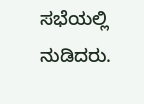ಸಭೆಯಲ್ಲಿ ನುಡಿದರು.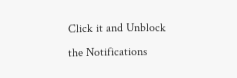Click it and Unblock the Notifications